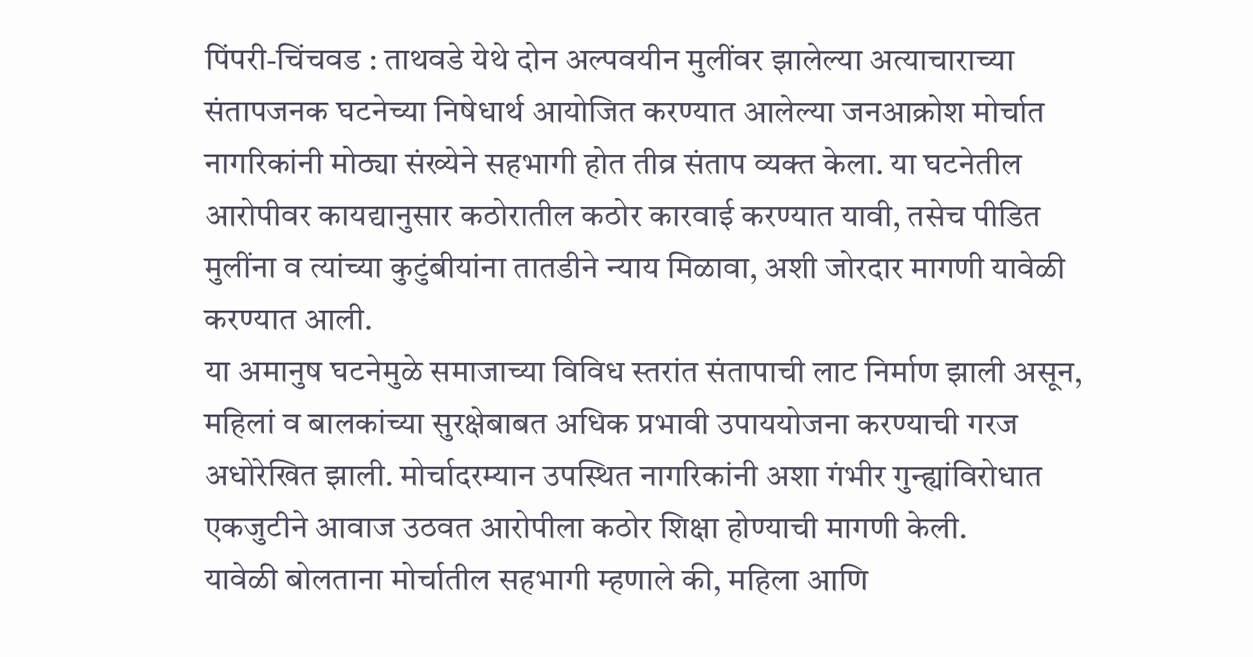पिंपरी-चिंचवड : ताथवडे येथे दोन अल्पवयीन मुलींवर झालेल्या अत्याचाराच्या संतापजनक घटनेच्या निषेधार्थ आयोजित करण्यात आलेल्या जनआक्रोश मोर्चात नागरिकांनी मोठ्या संख्येने सहभागी होत तीव्र संताप व्यक्त केला. या घटनेतील आरोपीवर कायद्यानुसार कठोरातील कठोर कारवाई करण्यात यावी, तसेच पीडित मुलींना व त्यांच्या कुटुंबीयांना तातडीने न्याय मिळावा, अशी जोरदार मागणी यावेळी करण्यात आली.
या अमानुष घटनेमुळे समाजाच्या विविध स्तरांत संतापाची लाट निर्माण झाली असून, महिलां व बालकांच्या सुरक्षेबाबत अधिक प्रभावी उपाययोजना करण्याची गरज अधोरेखित झाली. मोर्चादरम्यान उपस्थित नागरिकांनी अशा गंभीर गुन्ह्यांविरोधात एकजुटीने आवाज उठवत आरोपीला कठोर शिक्षा होण्याची मागणी केली.
यावेळी बोलताना मोर्चातील सहभागी म्हणाले की, महिला आणि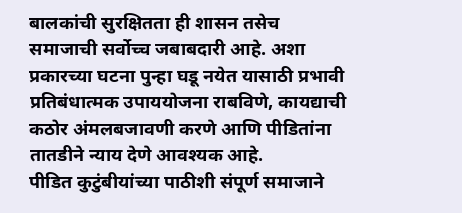बालकांची सुरक्षितता ही शासन तसेच समाजाची सर्वोच्च जबाबदारी आहे. अशा प्रकारच्या घटना पुन्हा घडू नयेत यासाठी प्रभावी प्रतिबंधात्मक उपाययोजना राबविणे, कायद्याची कठोर अंमलबजावणी करणे आणि पीडितांना तातडीने न्याय देणे आवश्यक आहे.
पीडित कुटुंबीयांच्या पाठीशी संपूर्ण समाजाने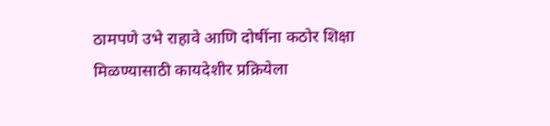ठामपणे उभे राहावे आणि दोषींना कठोर शिक्षा मिळण्यासाठी कायदेशीर प्रक्रियेला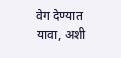वेग देण्यात यावा, अशी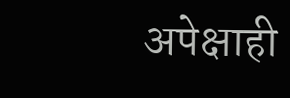अपेक्षाही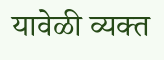यावेळी व्यक्त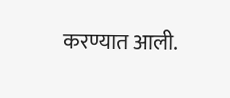करण्यात आली.